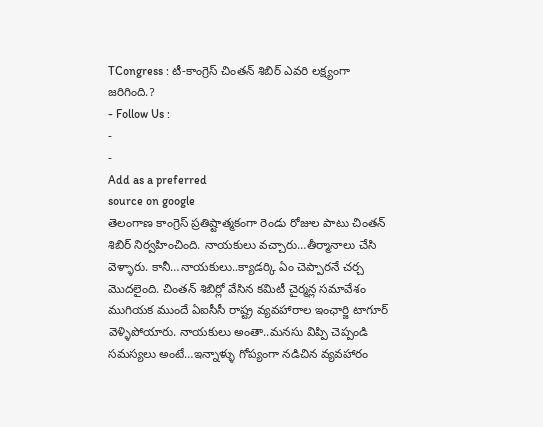TCongress : టీ-కాంగ్రెస్ చింతన్ శిబిర్ ఎవరి లక్ష్యంగా జరిగింది.?
- Follow Us :
-
-
Add as a preferred
source on google
తెలంగాణ కాంగ్రెస్ ప్రతిష్టాత్మకంగా రెండు రోజుల పాటు చింతన్ శిబిర్ నిర్వహించింది. నాయకులు వచ్చారు…తీర్మానాలు చేసి వెళ్ళారు. కానీ…నాయకులు..క్యాడర్కి ఏం చెప్పారనే చర్చ మొదలైంది. చింతన్ శిబిర్లో వేసిన కమిటీ చైర్మన్ల సమావేశం ముగియక ముందే ఏఐసీసీ రాష్ట్ర వ్యవహారాల ఇంఛార్జి టాగూర్ వెళ్ళిపోయారు. నాయకులు అంతా..మనసు విప్పి చెప్పండి సమస్యలు అంటే…ఇన్నాళ్ళు గోప్యంగా నడిచిన వ్యవహారం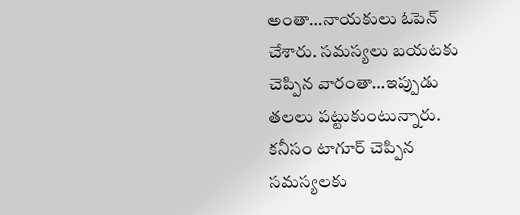అంతా…నాయకులు ఓపెన్ చేశారు. సమస్యలు బయటకు చెప్పిన వారంతా…ఇప్పుడు తలలు పట్టుకుంటున్నారు. కనీసం టాగూర్ చెప్పిన సమస్యలకు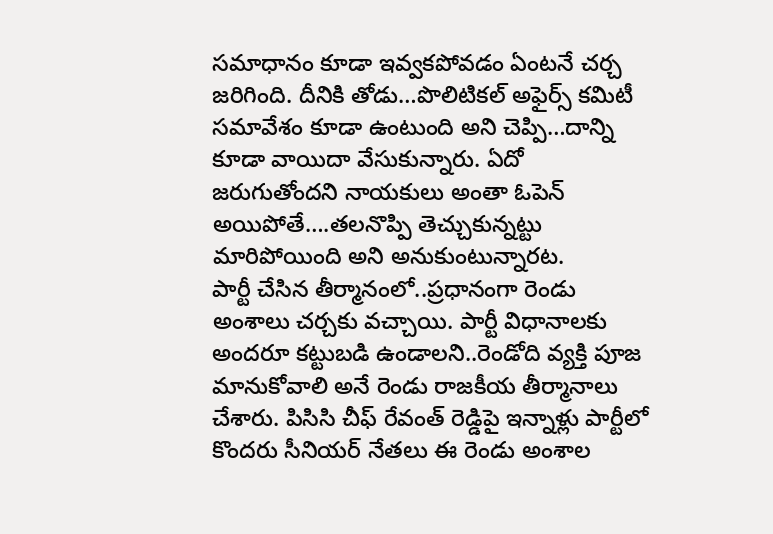సమాధానం కూడా ఇవ్వకపోవడం ఏంటనే చర్చ జరిగింది. దీనికి తోడు…పొలిటికల్ అఫైర్స్ కమిటీ సమావేశం కూడా ఉంటుంది అని చెప్పి…దాన్ని కూడా వాయిదా వేసుకున్నారు. ఏదో జరుగుతోందని నాయకులు అంతా ఓపెన్ అయిపోతే….తలనొప్పి తెచ్చుకున్నట్టు మారిపోయింది అని అనుకుంటున్నారట.
పార్టీ చేసిన తీర్మానంలో..ప్రధానంగా రెండు అంశాలు చర్చకు వచ్చాయి. పార్టీ విధానాలకు అందరూ కట్టుబడి ఉండాలని..రెండోది వ్యక్తి పూజ మానుకోవాలి అనే రెండు రాజకీయ తీర్మానాలు చేశారు. పిసిసి చీఫ్ రేవంత్ రెడ్డిపై ఇన్నాళ్లు పార్టీలో కొందరు సీనియర్ నేతలు ఈ రెండు అంశాల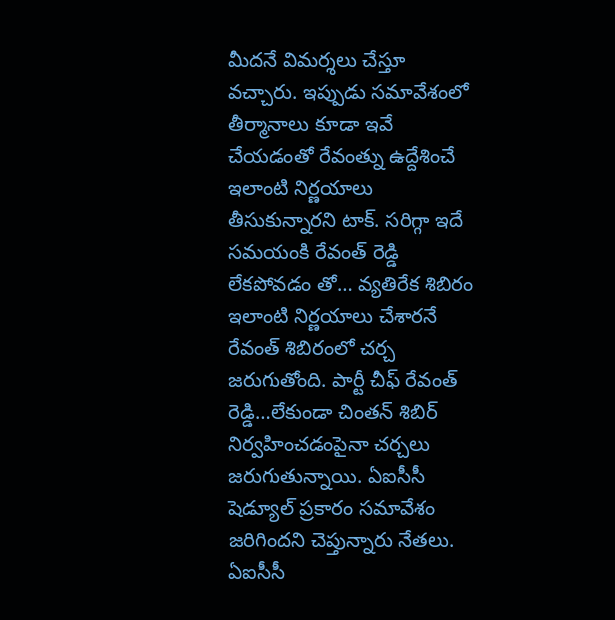మీదనే విమర్శలు చేస్తూ వచ్చారు. ఇప్పుడు సమావేశంలో తీర్మానాలు కూడా ఇవే చేయడంతో రేవంత్ను ఉద్దేశించే ఇలాంటి నిర్ణయాలు తీసుకున్నారని టాక్. సరిగ్గా ఇదే సమయంకి రేవంత్ రెడ్డి లేకపోవడం తో… వ్యతిరేక శిబిరం ఇలాంటి నిర్ణయాలు చేశారనే రేవంత్ శిబిరంలో చర్చ జరుగుతోంది. పార్టీ చీఫ్ రేవంత్ రెడ్డి…లేకుండా చింతన్ శిబిర్ నిర్వహించడంపైనా చర్చలు జరుగుతున్నాయి. ఏఐసీసీ షెడ్యూల్ ప్రకారం సమావేశం జరిగిందని చెప్తున్నారు నేతలు. ఏఐసీసీ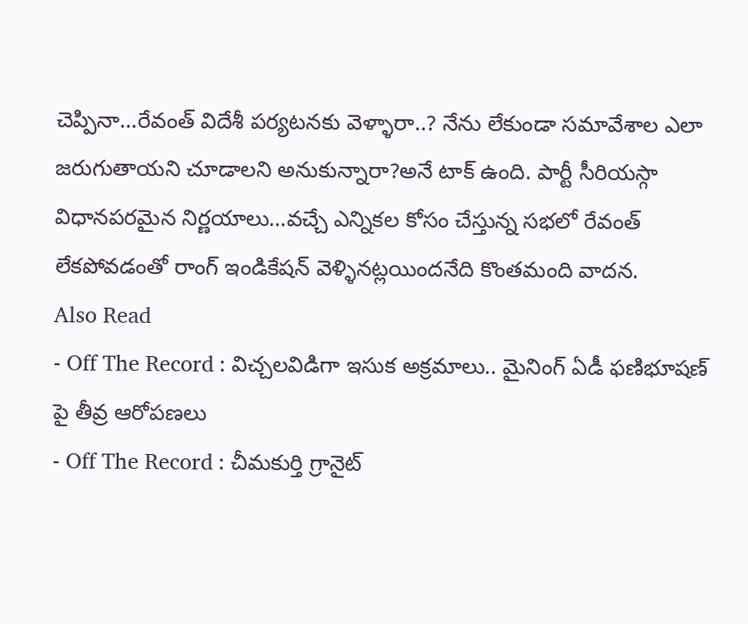చెప్పినా…రేవంత్ విదేశీ పర్యటనకు వెళ్ళారా..? నేను లేకుండా సమావేశాల ఎలా జరుగుతాయని చూడాలని అనుకున్నారా?అనే టాక్ ఉంది. పార్టీ సీరియస్గా విధానపరమైన నిర్ణయాలు…వచ్చే ఎన్నికల కోసం చేస్తున్న సభలో రేవంత్ లేకపోవడంతో రాంగ్ ఇండికేషన్ వెళ్ళినట్లయిందనేది కొంతమంది వాదన.
Also Read
- Off The Record : విచ్చలవిడిగా ఇసుక అక్రమాలు.. మైనింగ్ ఏడీ ఫణిభూషణ్ పై తీవ్ర ఆరోపణలు
- Off The Record : చీమకుర్తి గ్రానైట్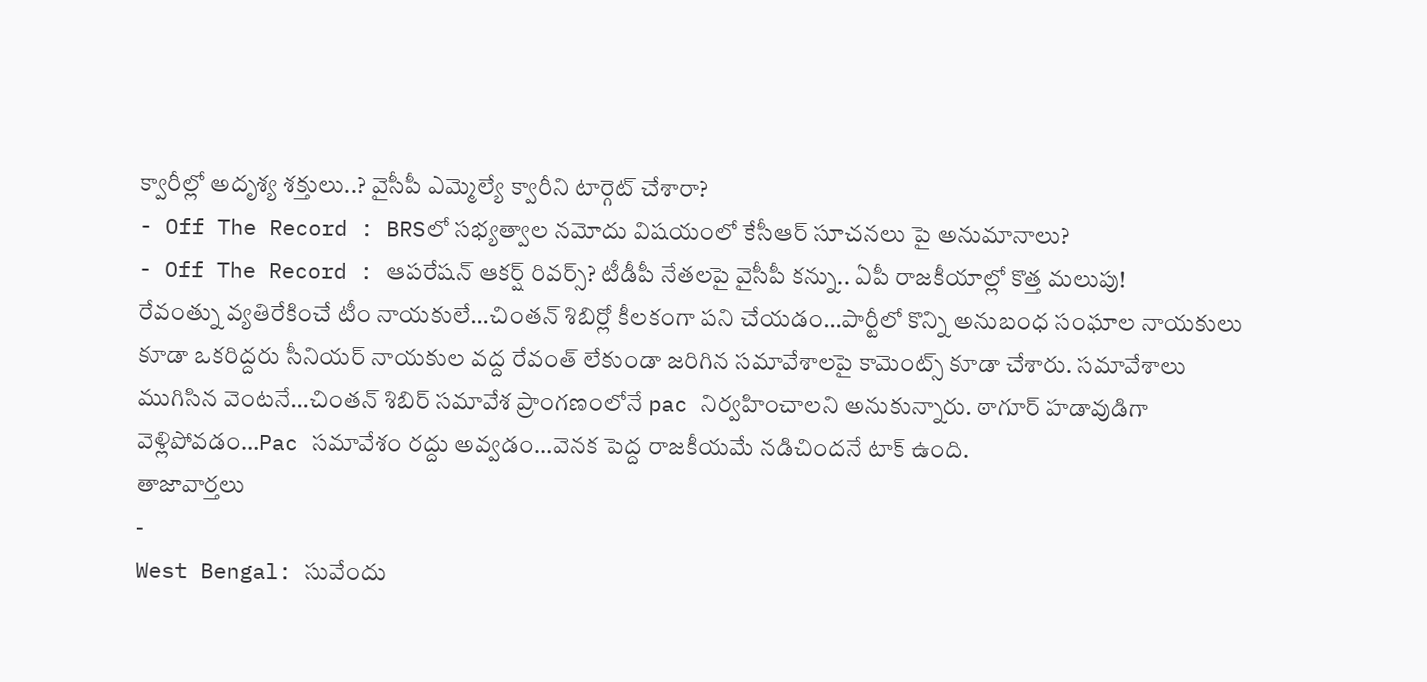క్వారీల్లో అదృశ్య శక్తులు..? వైసీపీ ఎమ్మెల్యే క్వారీని టార్గెట్ చేశారా?
- Off The Record : BRSలో సభ్యత్వాల నమోదు విషయంలో కేసీఆర్ సూచనలు పై అనుమానాలు?
- Off The Record : ఆపరేషన్ ఆకర్ష్ రివర్స్? టీడీపీ నేతలపై వైసీపీ కన్ను.. ఏపీ రాజకీయాల్లో కొత్త మలుపు!
రేవంత్ను వ్యతిరేకించే టీం నాయకులే…చింతన్ శిబిర్లో కీలకంగా పని చేయడం…పార్టీలో కొన్ని అనుబంధ సంఘాల నాయకులు కూడా ఒకరిద్దరు సీనియర్ నాయకుల వద్ద రేవంత్ లేకుండా జరిగిన సమావేశాలపై కామెంట్స్ కూడా చేశారు. సమావేశాలు ముగిసిన వెంటనే…చింతన్ శిబిర్ సమావేశ ప్రాంగణంలోనే pac నిర్వహించాలని అనుకున్నారు. ఠాగూర్ హడావుడిగా వెళ్లిపోవడం…Pac సమావేశం రద్దు అవ్వడం…వెనక పెద్ద రాజకీయమే నడిచిందనే టాక్ ఉంది.
తాజావార్తలు
-
West Bengal: సువేందు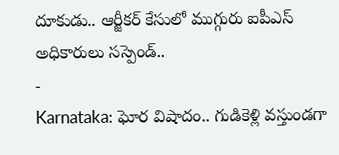దూకుడు.. ఆర్జీకర్ కేసులో ముగ్గురు ఐపీఎస్ అధికారులు సస్పెండ్..
-
Karnataka: ఘోర విషాదం.. గుడికెళ్లి వస్తుండగా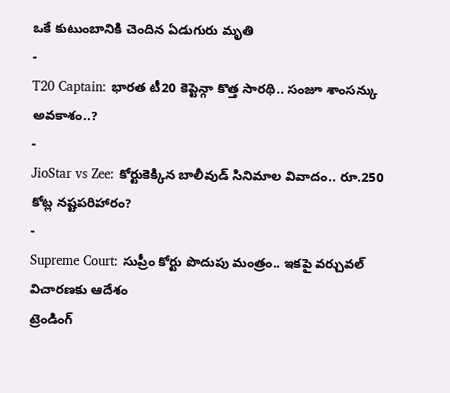ఒకే కుటుంబానికి చెందిన ఏడుగురు మృతి
-
T20 Captain: భారత టీ20 కెప్టెన్గా కొత్త సారథి.. సంజూ శాంసన్కు అవకాశం..?
-
JioStar vs Zee: కోర్టుకెక్కిన బాలీవుడ్ సినిమాల వివాదం.. రూ.250 కోట్ల నష్టపరిహారం?
-
Supreme Court: సుప్రీం కోర్టు పొదుపు మంత్రం.. ఇకపై వర్చువల్ విచారణకు ఆదేశం
ట్రెండింగ్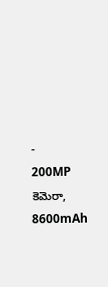-
200MP కెమెరా, 8600mAh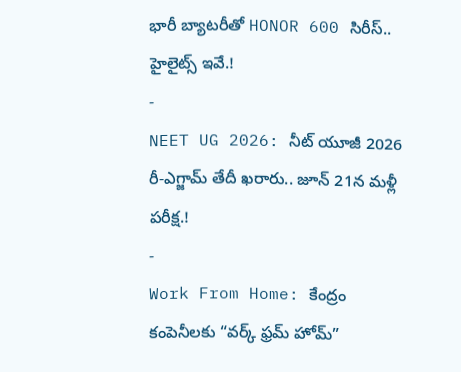భారీ బ్యాటరీతో HONOR 600 సిరీస్.. హైలైట్స్ ఇవే.!
-
NEET UG 2026: నీట్ యూజీ 2026 రీ-ఎగ్జామ్ తేదీ ఖరారు.. జూన్ 21న మళ్లీ పరీక్ష.!
-
Work From Home: కేంద్రం కంపెనీలకు “వర్క్ ఫ్రమ్ హోమ్”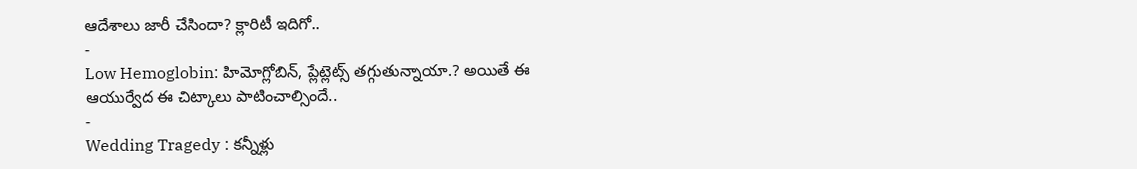ఆదేశాలు జారీ చేసిందా? క్లారిటీ ఇదిగో..
-
Low Hemoglobin: హిమోగ్లోబిన్, ప్లేట్లెట్స్ తగ్గుతున్నాయా.? అయితే ఈ ఆయుర్వేద ఈ చిట్కాలు పాటించాల్సిందే..
-
Wedding Tragedy : కన్నీళ్లు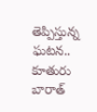తెప్పిస్తున్న ఘటన.. కూతురు బారాత్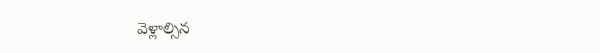వెళ్లాల్సిన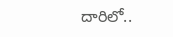దారిలో..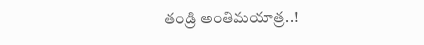తండ్రి అంతిమయాత్ర..!